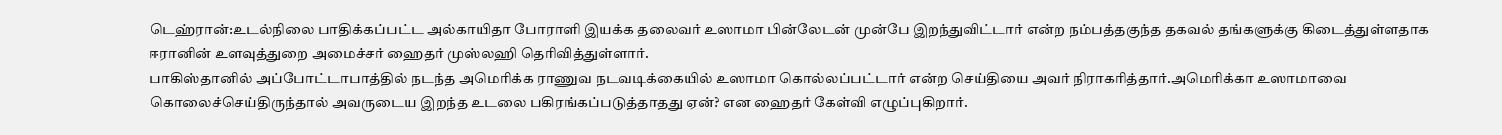டெஹ்ரான்:உடல்நிலை பாதிக்கப்பட்ட அல்காயிதா போராளி இயக்க தலைவர் உஸாமா பின்லேடன் முன்பே இறந்துவிட்டார் என்ற நம்பத்தகுந்த தகவல் தங்களுக்கு கிடைத்துள்ளதாக ஈரானின் உளவுத்துறை அமைச்சர் ஹைதர் முஸ்லஹி தெரிவித்துள்ளார்.
பாகிஸ்தானில் அப்போட்டாபாத்தில் நடந்த அமெரிக்க ராணுவ நடவடிக்கையில் உஸாமா கொல்லப்பட்டார் என்ற செய்தியை அவர் நிராகரித்தார்.அமெரிக்கா உஸாமாவை கொலைச்செய்திருந்தால் அவருடைய இறந்த உடலை பகிரங்கப்படுத்தாதது ஏன்? என ஹைதர் கேள்வி எழுப்புகிறார்.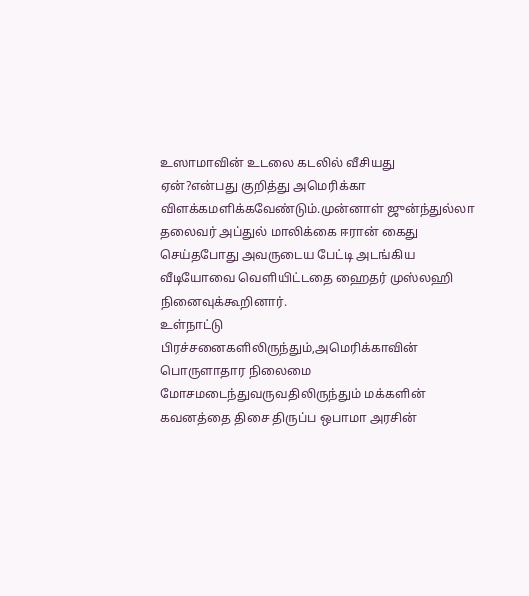உஸாமாவின் உடலை கடலில் வீசியது ஏன்?என்பது குறித்து அமெரிக்கா விளக்கமளிக்கவேண்டும்.முன்னாள் ஜுன்ந்துல்லா தலைவர் அப்துல் மாலிக்கை ஈரான் கைது செய்தபோது அவருடைய பேட்டி அடங்கிய வீடியோவை வெளியிட்டதை ஹைதர் முஸ்லஹி நினைவுக்கூறினார்.
உள்நாட்டு பிரச்சனைகளிலிருந்தும்,அமெரிக்காவின் பொருளாதார நிலைமை மோசமடைந்துவருவதிலிருந்தும் மக்களின் கவனத்தை திசை திருப்ப ஒபாமா அரசின்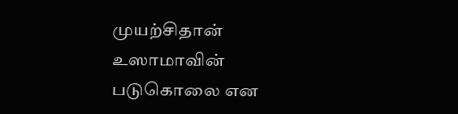முயற்சிதான் உஸாமாவின் படுகொலை என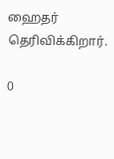ஹைதர் தெரிவிக்கிறார்.

0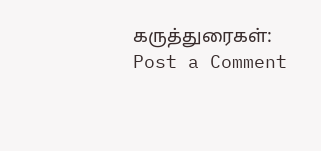கருத்துரைகள்:
Post a Comment